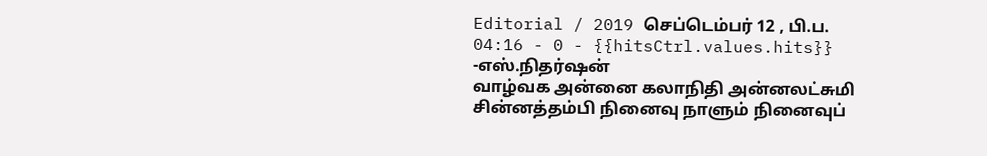Editorial / 2019 செப்டெம்பர் 12 , பி.ப. 04:16 - 0 - {{hitsCtrl.values.hits}}
-எஸ்.நிதர்ஷன்
வாழ்வக அன்னை கலாநிதி அன்னலட்சுமி சின்னத்தம்பி நினைவு நாளும் நினைவுப்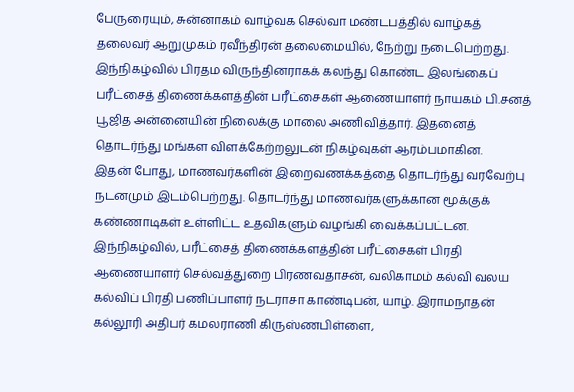பேருரையும், சுன்னாகம் வாழ்வக செல்வா மண்டபத்தில் வாழ்கத் தலைவர் ஆறுமுகம் ரவீந்திரன் தலைமையில், நேற்று நடைபெற்றது.
இந்நிகழ்வில் பிரதம விருந்தினராகக் கலந்து கொண்ட இலங்கைப் பரீட்சைத் திணைக்களத்தின் பரீட்சைகள் ஆணையாளர் நாயகம் பி.சனத் பூஜித அன்னையின் நிலைக்கு மாலை அணிவித்தார். இதனைத் தொடர்ந்து மங்கள விளக்கேற்றலுடன் நிகழ்வுகள் ஆரம்பமாகின.
இதன் போது, மாணவர்களின் இறைவணக்கத்தை தொடர்ந்து வரவேற்பு நடனமும் இடம்பெற்றது. தொடர்ந்து மாணவர்களுக்கான மூக்குக் கண்ணாடிகள் உள்ளிட்ட உதவிகளும் வழங்கி வைக்கப்பட்டன.
இந்நிகழ்வில், பரீட்சைத் திணைக்களத்தின் பரீட்சைகள் பிரதி ஆணையாளர் செல்வத்துறை பிரணவதாசன், வலிகாமம் கல்வி வலய கல்விப் பிரதி பணிப்பாளர் நடராசா காண்டிபன், யாழ். இராமநாதன் கல்லூரி அதிபர் கமலராணி கிருஸ்ணபிள்ளை,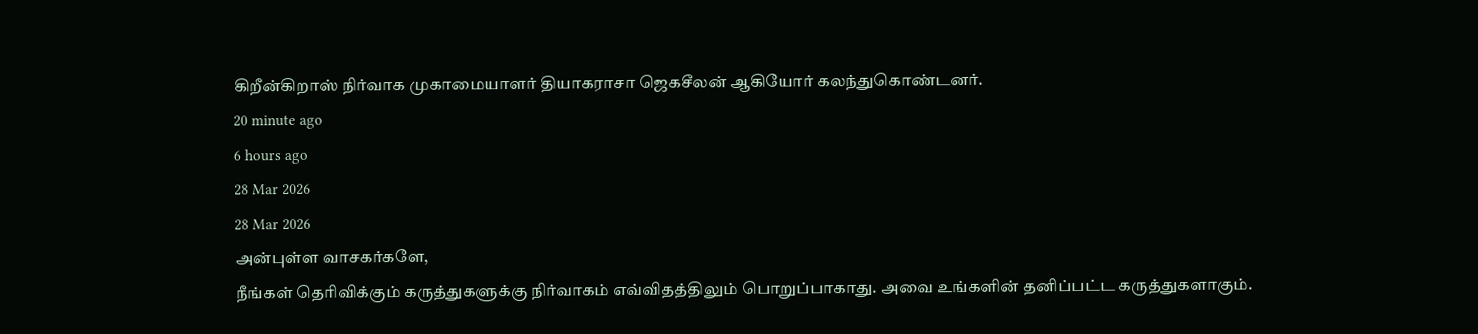கிறீன்கிறாஸ் நிர்வாக முகாமையாளர் தியாகராசா ஜெகசீலன் ஆகியோர் கலந்துகொண்டனர்.
20 minute ago
6 hours ago
28 Mar 2026
28 Mar 2026
அன்புள்ள வாசகர்களே,
நீங்கள் தெரிவிக்கும் கருத்துகளுக்கு நிர்வாகம் எவ்விதத்திலும் பொறுப்பாகாது. அவை உங்களின் தனிப்பட்ட கருத்துகளாகும்.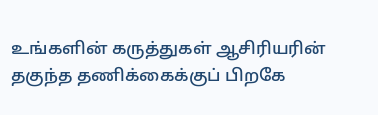உங்களின் கருத்துகள் ஆசிரியரின் தகுந்த தணிக்கைக்குப் பிறகே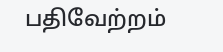பதிவேற்றம்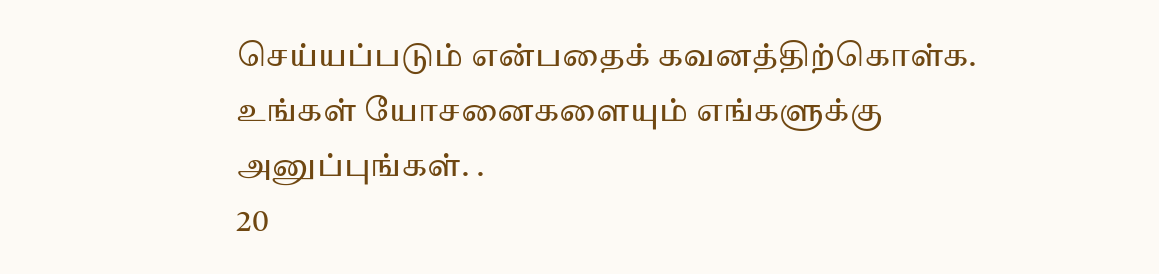செய்யப்படும் என்பதைக் கவனத்திற்கொள்க. உங்கள் யோசனைகளையும் எங்களுக்கு அனுப்புங்கள். .
20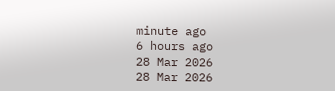minute ago
6 hours ago
28 Mar 2026
28 Mar 2026